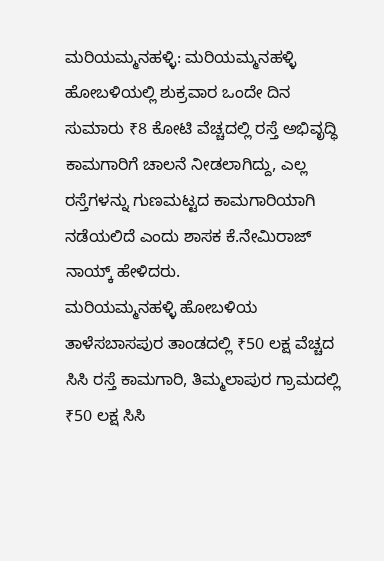ಮರಿಯಮ್ಮನಹಳ್ಳಿ: ಮರಿಯಮ್ಮನಹಳ್ಳಿ ಹೋಬಳಿಯಲ್ಲಿ ಶುಕ್ರವಾರ ಒಂದೇ ದಿನ ಸುಮಾರು ₹8 ಕೋಟಿ ವೆಚ್ಚದಲ್ಲಿ ರಸ್ತೆ ಅಭಿವೃದ್ಧಿ ಕಾಮಗಾರಿಗೆ ಚಾಲನೆ ನೀಡಲಾಗಿದ್ದು, ಎಲ್ಲ ರಸ್ತೆಗಳನ್ನು ಗುಣಮಟ್ಟದ ಕಾಮಗಾರಿಯಾಗಿ ನಡೆಯಲಿದೆ ಎಂದು ಶಾಸಕ ಕೆ.ನೇಮಿರಾಜ್ ನಾಯ್ಕ್ ಹೇಳಿದರು.
ಮರಿಯಮ್ಮನಹಳ್ಳಿ ಹೋಬಳಿಯ ತಾಳೆಸಬಾಸಪುರ ತಾಂಡದಲ್ಲಿ ₹50 ಲಕ್ಷ ವೆಚ್ಚದ ಸಿಸಿ ರಸ್ತೆ ಕಾಮಗಾರಿ, ತಿಮ್ಮಲಾಪುರ ಗ್ರಾಮದಲ್ಲಿ ₹50 ಲಕ್ಷ ಸಿಸಿ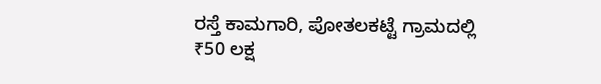ರಸ್ತೆ ಕಾಮಗಾರಿ, ಪೋತಲಕಟ್ಟೆ ಗ್ರಾಮದಲ್ಲಿ ₹50 ಲಕ್ಷ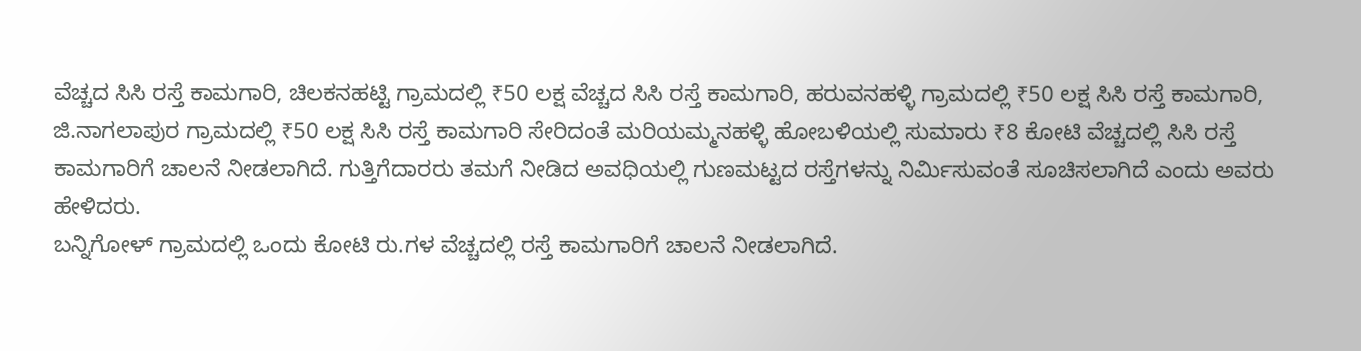ವೆಚ್ಚದ ಸಿಸಿ ರಸ್ತೆ ಕಾಮಗಾರಿ, ಚಿಲಕನಹಟ್ಟಿ ಗ್ರಾಮದಲ್ಲಿ ₹50 ಲಕ್ಷ ವೆಚ್ಚದ ಸಿಸಿ ರಸ್ತೆ ಕಾಮಗಾರಿ, ಹರುವನಹಳ್ಳಿ ಗ್ರಾಮದಲ್ಲಿ ₹50 ಲಕ್ಷ ಸಿಸಿ ರಸ್ತೆ ಕಾಮಗಾರಿ, ಜಿ.ನಾಗಲಾಪುರ ಗ್ರಾಮದಲ್ಲಿ ₹50 ಲಕ್ಷ ಸಿಸಿ ರಸ್ತೆ ಕಾಮಗಾರಿ ಸೇರಿದಂತೆ ಮರಿಯಮ್ಮನಹಳ್ಳಿ ಹೋಬಳಿಯಲ್ಲಿ ಸುಮಾರು ₹8 ಕೋಟಿ ವೆಚ್ಚದಲ್ಲಿ ಸಿಸಿ ರಸ್ತೆ ಕಾಮಗಾರಿಗೆ ಚಾಲನೆ ನೀಡಲಾಗಿದೆ. ಗುತ್ತಿಗೆದಾರರು ತಮಗೆ ನೀಡಿದ ಅವಧಿಯಲ್ಲಿ ಗುಣಮಟ್ಟದ ರಸ್ತೆಗಳನ್ನು ನಿರ್ಮಿಸುವಂತೆ ಸೂಚಿಸಲಾಗಿದೆ ಎಂದು ಅವರು ಹೇಳಿದರು.
ಬನ್ನಿಗೋಳ್ ಗ್ರಾಮದಲ್ಲಿ ಒಂದು ಕೋಟಿ ರು.ಗಳ ವೆಚ್ಚದಲ್ಲಿ ರಸ್ತೆ ಕಾಮಗಾರಿಗೆ ಚಾಲನೆ ನೀಡಲಾಗಿದೆ.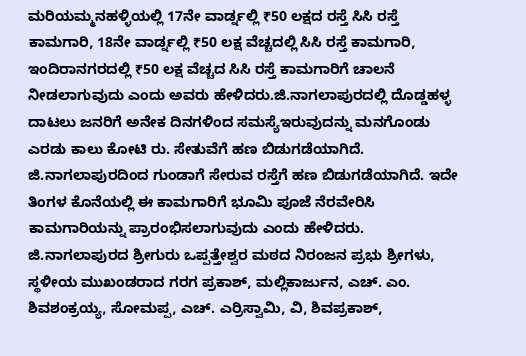ಮರಿಯಮ್ಮನಹಳ್ಳಿಯಲ್ಲಿ 17ನೇ ವಾರ್ಡ್ನಲ್ಲಿ ₹50 ಲಕ್ಷದ ರಸ್ತೆ ಸಿಸಿ ರಸ್ತೆ ಕಾಮಗಾರಿ, 18ನೇ ವಾರ್ಡ್ನಲ್ಲಿ ₹50 ಲಕ್ಷ ವೆಚ್ಚದಲ್ಲಿ ಸಿಸಿ ರಸ್ತೆ ಕಾಮಗಾರಿ, ಇಂದಿರಾನಗರದಲ್ಲಿ ₹50 ಲಕ್ಷ ವೆಚ್ಚದ ಸಿಸಿ ರಸ್ತೆ ಕಾಮಗಾರಿಗೆ ಚಾಲನೆ ನೀಡಲಾಗುವುದು ಎಂದು ಅವರು ಹೇಳಿದರು.ಜಿ.ನಾಗಲಾಪುರದಲ್ಲಿ ದೊಡ್ಡಹಳ್ಳ ದಾಟಲು ಜನರಿಗೆ ಅನೇಕ ದಿನಗಳಿಂದ ಸಮಸ್ಯೆಇರುವುದನ್ನು ಮನಗೊಂಡು ಎರಡು ಕಾಲು ಕೋಟಿ ರು. ಸೇತುವೆಗೆ ಹಣ ಬಿಡುಗಡೆಯಾಗಿದೆ. ಜಿ.ನಾಗಲಾಪುರದಿಂದ ಗುಂಡಾಗೆ ಸೇರುವ ರಸ್ತೆಗೆ ಹಣ ಬಿಡುಗಡೆಯಾಗಿದೆ. ಇದೇ ತಿಂಗಳ ಕೊನೆಯಲ್ಲಿ ಈ ಕಾಮಗಾರಿಗೆ ಭೂಮಿ ಪೂಜೆ ನೆರವೇರಿಸಿ ಕಾಮಗಾರಿಯನ್ನು ಪ್ರಾರಂಭಿಸಲಾಗುವುದು ಎಂದು ಹೇಳಿದರು.
ಜಿ.ನಾಗಲಾಪುರದ ಶ್ರೀಗುರು ಒಪ್ಪತ್ತೇಶ್ವರ ಮಠದ ನಿರಂಜನ ಪ್ರಭು ಶ್ರೀಗಳು, ಸ್ಥಳೀಯ ಮುಖಂಡರಾದ ಗರಗ ಪ್ರಕಾಶ್, ಮಲ್ಲಿಕಾರ್ಜುನ, ಎಚ್. ಎಂ. ಶಿವಶಂಕ್ರಯ್ಯ, ಸೋಮಪ್ಪ, ಎಚ್. ಎರ್ರಿಸ್ವಾಮಿ, ವಿ, ಶಿವಪ್ರಕಾಶ್,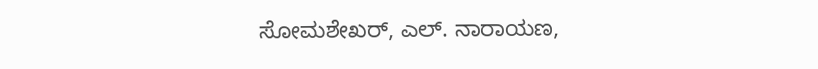ಸೋಮಶೇಖರ್, ಎಲ್. ನಾರಾಯಣ,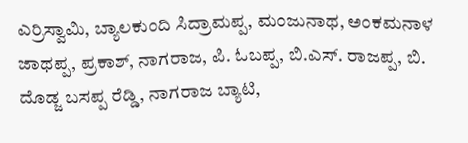ಎರ್ರಿಸ್ವಾಮಿ, ಬ್ಯಾಲಕುಂದಿ ಸಿದ್ರಾಮಪ್ಪ, ಮಂಜುನಾಥ, ಅಂಕಮನಾಳ ಜಾಥಪ್ಪ, ಪ್ರಕಾಶ್, ನಾಗರಾಜ, ಪಿ. ಓಬಪ್ಪ, ಬಿ.ಎಸ್. ರಾಜಪ್ಪ, ಬಿ. ದೊಡ್ಜ ಬಸಪ್ಪ ರೆಡ್ಡಿ, ನಾಗರಾಜ ಬ್ಯಾಟಿ,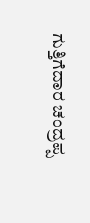ಗುತ್ತಿಗೆದಾರ ಚಂದ್ರಪ್ಪ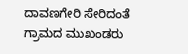ದಾವಣಗೇರಿ ಸೇರಿದಂತೆ ಗ್ರಾಮದ ಮುಖಂಡರು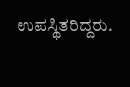ಉಪಸ್ಥಿತರಿದ್ದರು.